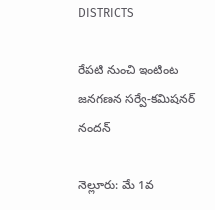DISTRICTS

రేపటి నుంచి ఇంటింట జనగణన సర్వే-కమిషనర్ నందన్

నెల్లూరు: మే 1వ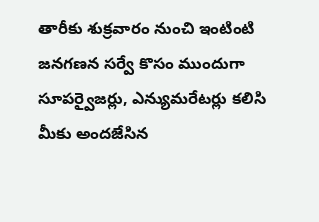తారీకు శుక్రవారం నుంచి ఇంటింటి జనగణన సర్వే కొసం ముందుగా సూపర్వైజర్లు, ఎన్యుమరేటర్లు కలిసి మీకు అందజేసిన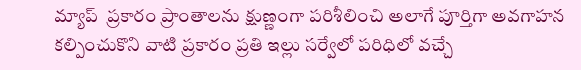మ్యాప్  ప్రకారం ప్రాంతాలను క్షుణ్ణంగా పరిశీలించి అలాగే పూర్తిగా అవగాహన కల్పించుకొని వాటి ప్రకారం ప్రతి ఇల్లు సర్వేలో పరిధిలో వచ్చే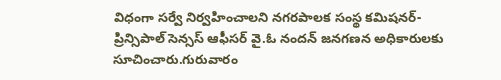విధంగా సర్వే నిర్వహించాలని నగరపాలక సంస్థ కమిషనర్-ప్రిన్సిపాల్ సెన్సస్ ఆఫీసర్ వై.ఓ నందన్ జనగణన అధికారులకు సూచించారు.గురువారం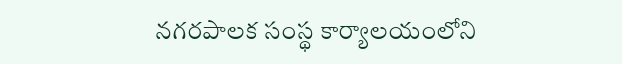నగరపాలక సంస్థ కార్యాలయంలోని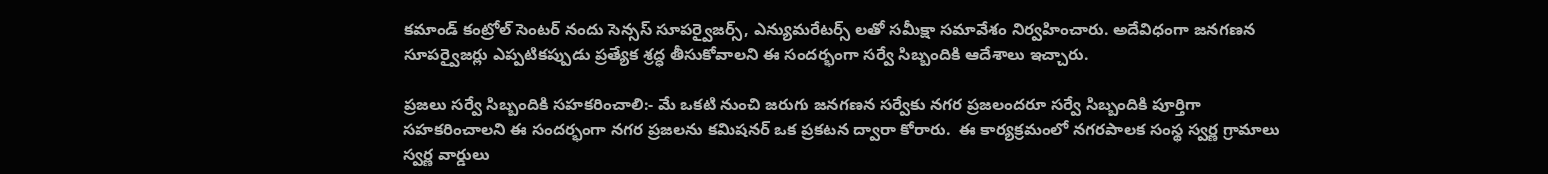కమాండ్ కంట్రోల్ సెంటర్ నందు సెన్సస్ సూపర్వైజర్స్, ఎన్యుమరేటర్స్ లతో సమీక్షా సమావేశం నిర్వహించారు. అదేవిధంగా జనగణన సూపర్వైజర్లు ఎప్పటికప్పుడు ప్రత్యేక శ్రద్ధ తీసుకోవాలని ఈ సందర్భంగా సర్వే సిబ్బందికి ఆదేశాలు ఇచ్చారు.

ప్రజలు సర్వే సిబ్బందికి సహకరించాలి:- మే ఒకటి నుంచి జరుగు జనగణన సర్వేకు నగర ప్రజలందరూ సర్వే సిబ్బందికి పూర్తిగా సహకరించాలని ఈ సందర్భంగా నగర ప్రజలను కమిషనర్ ఒక ప్రకటన ద్వారా కోరారు.  ఈ కార్యక్రమంలో నగరపాలక సంస్థ స్వర్ణ గ్రామాలు స్వర్ణ వార్డులు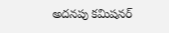అదనపు కమిషనర్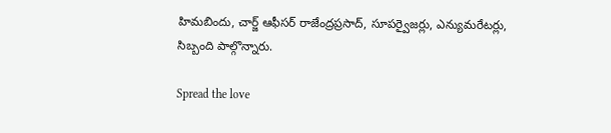హిమబిందు, చార్జ్ ఆఫీసర్ రాజేంద్రప్రసాద్, సూపర్వైజర్లు, ఎన్యుమరేటర్లు, సిబ్బంది పాల్గొన్నారు.

Spread the love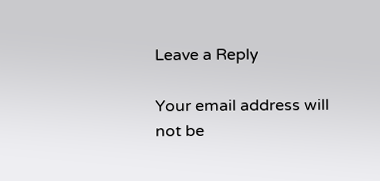Leave a Reply

Your email address will not be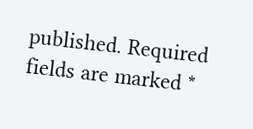published. Required fields are marked *